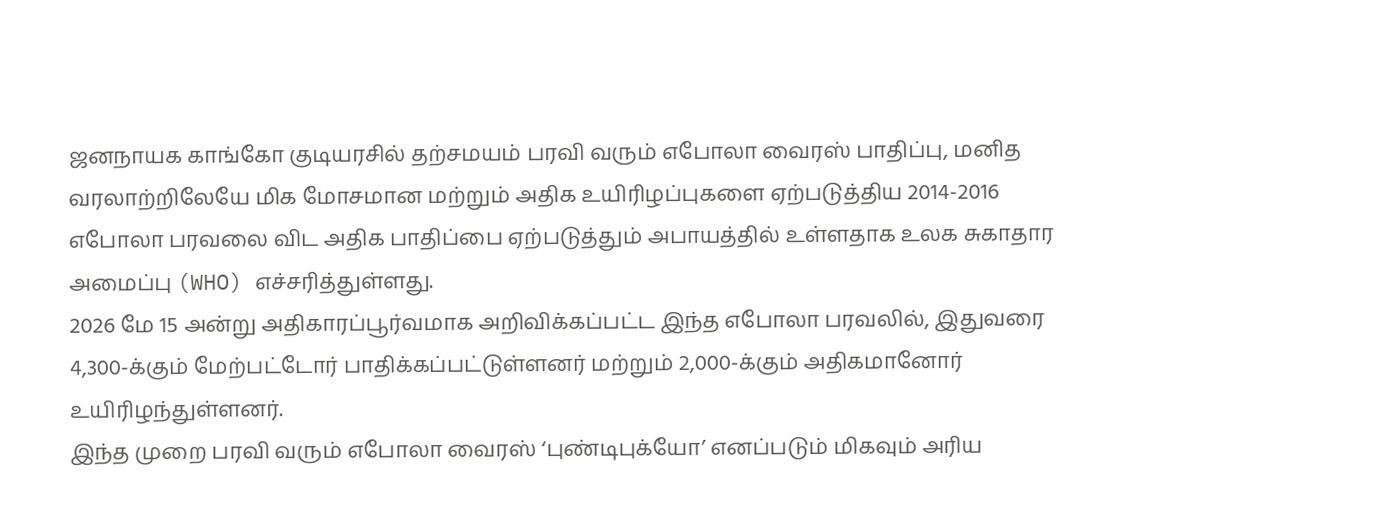ஜனநாயக காங்கோ குடியரசில் தற்சமயம் பரவி வரும் எபோலா வைரஸ் பாதிப்பு, மனித வரலாற்றிலேயே மிக மோசமான மற்றும் அதிக உயிரிழப்புகளை ஏற்படுத்திய 2014-2016 எபோலா பரவலை விட அதிக பாதிப்பை ஏற்படுத்தும் அபாயத்தில் உள்ளதாக உலக சுகாதார அமைப்பு (WHO) எச்சரித்துள்ளது.
2026 மே 15 அன்று அதிகாரப்பூர்வமாக அறிவிக்கப்பட்ட இந்த எபோலா பரவலில், இதுவரை 4,300-க்கும் மேற்பட்டோர் பாதிக்கப்பட்டுள்ளனர் மற்றும் 2,000-க்கும் அதிகமானோர் உயிரிழந்துள்ளனர்.
இந்த முறை பரவி வரும் எபோலா வைரஸ் ‘புண்டிபுக்யோ’ எனப்படும் மிகவும் அரிய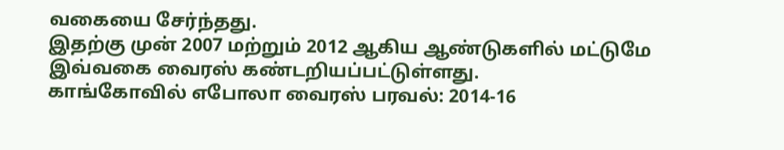வகையை சேர்ந்தது.
இதற்கு முன் 2007 மற்றும் 2012 ஆகிய ஆண்டுகளில் மட்டுமே இவ்வகை வைரஸ் கண்டறியப்பட்டுள்ளது.
காங்கோவில் எபோலா வைரஸ் பரவல்: 2014-16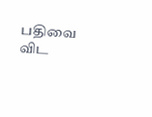பதிவை விட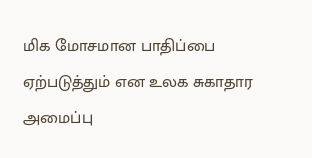மிக மோசமான பாதிப்பை ஏற்படுத்தும் என உலக சுகாதார அமைப்பு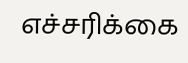எச்சரிக்கை